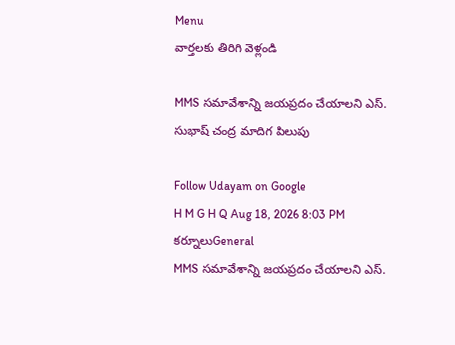Menu
వార్తలకు తిరిగి వెళ్లండి

MMS సమావేశాన్ని జయప్రదం చేయాలని ఎస్. సుభాష్ చంద్ర మాదిగ పిలుపు

Follow Udayam on Google
H M G H Q Aug 18, 2026 8:03 PM కర్నూలుGeneral
MMS సమావేశాన్ని జయప్రదం చేయాలని ఎస్.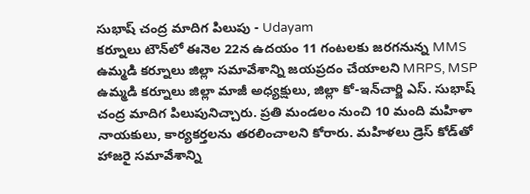సుభాష్ చంద్ర మాదిగ పిలుపు - Udayam
కర్నూలు టౌన్‌లో ఈనెల 22న ఉదయం 11 గంటలకు జరగనున్న MMS ఉమ్మడి కర్నూలు జిల్లా సమావేశాన్ని జయప్రదం చేయాలని MRPS, MSP ఉమ్మడి కర్నూలు జిల్లా మాజీ అధ్యక్షులు, జిల్లా కో-ఇన్‌చార్జి ఎస్. సుభాష్ చంద్ర మాదిగ పిలుపునిచ్చారు. ప్రతి మండలం నుంచి 10 మంది మహిళా నాయకులు, కార్యకర్తలను తరలించాలని కోరారు. మహిళలు డ్రెస్ కోడ్‌తో హాజరై సమావేశాన్ని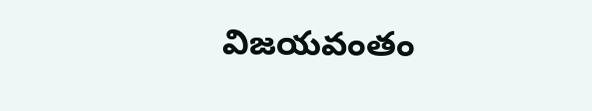విజయవంతం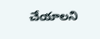చేయాలని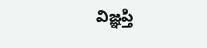విజ్ఞప్తి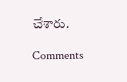చేశారు.

Comments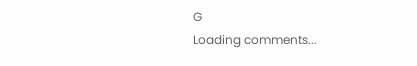G
Loading comments...